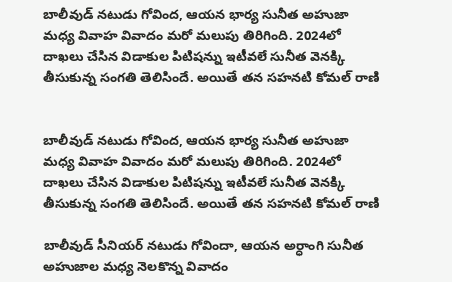బాలీవుడ్ నటుడు గోవింద, ఆయన భార్య సునీత అహుజా మధ్య వివాహ వివాదం మరో మలుపు తిరిగింది. 2024లో దాఖలు చేసిన విడాకుల పిటిషన్ను ఇటీవలే సునీత వెనక్కి తీసుకున్న సంగతి తెలిసిందే. అయితే తన సహనటి కోమల్ రాణి


బాలీవుడ్ నటుడు గోవింద, ఆయన భార్య సునీత అహుజా మధ్య వివాహ వివాదం మరో మలుపు తిరిగింది. 2024లో దాఖలు చేసిన విడాకుల పిటిషన్ను ఇటీవలే సునీత వెనక్కి తీసుకున్న సంగతి తెలిసిందే. అయితే తన సహనటి కోమల్ రాణి

బాలీవుడ్ సీనియర్ నటుడు గోవిందా, ఆయన అర్ధాంగి సునీత అహుజాల మధ్య నెలకొన్న వివాదం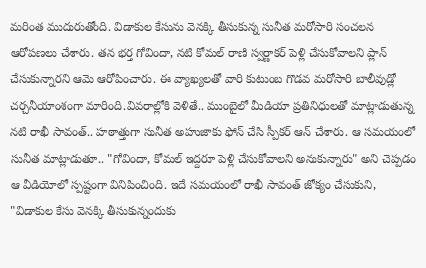మరింత ముదురుతోంది. విడాకుల కేసును వెనక్కి తీసుకున్న సునీత మరోసారి సంచలన ఆరోపణలు చేశారు. తన భర్త గోవిందా, నటి కోమల్ రాణి స్వర్ణాకర్ పెళ్లి చేసుకోవాలని ప్లాన్ చేసుకున్నారని ఆమె ఆరోపించారు. ఈ వ్యాఖ్యలతో వారి కుటుంబ గొడవ మరోసారి బాలీవుడ్లో చర్చనీయాంశంగా మారింది.వివరాల్లోకి వెళితే.. ముంబైలో మీడియా ప్రతినిధులతో మాట్లాడుతున్న నటి రాఖీ సావంత్.. హఠాత్తుగా సునీత అహుజాకు ఫోన్ చేసి స్పీకర్ ఆన్ చేశారు. ఆ సమయంలో సునీత మాట్లాడుతూ.. "గోవిందా, కోమల్ ఇద్దరూ పెళ్లి చేసుకోవాలని అనుకున్నారు" అని చెప్పడం ఆ వీడియోలో స్పష్టంగా వినిపించింది. ఇదే సమయంలో రాఖీ సావంత్ జోక్యం చేసుకుని, "విడాకుల కేసు వెనక్కి తీసుకున్నందుకు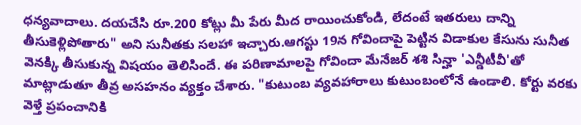ధన్యవాదాలు. దయచేసి రూ.200 కోట్లు మీ పేరు మీద రాయించుకోండి, లేదంటే ఇతరులు దాన్ని తీసుకెళ్లిపోతారు" అని సునీతకు సలహా ఇచ్చారు.ఆగస్టు 19న గోవిందాపై పెట్టిన విడాకుల కేసును సునీత వెనక్కి తీసుకున్న విషయం తెలిసిందే. ఈ పరిణామాలపై గోవిందా మేనేజర్ శశి సిన్హా 'ఎన్డీటీవీ'తో మాట్లాడుతూ తీవ్ర అసహనం వ్యక్తం చేశారు. "కుటుంబ వ్యవహారాలు కుటుంబంలోనే ఉండాలి. కోర్టు వరకు వెళ్తే ప్రపంచానికి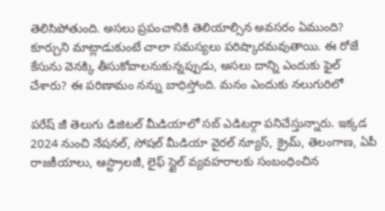తెలిసిపోతుంది. అసలు ప్రపంచానికి తెలియాల్సిన అవసరం ఏముంది? కూర్చుని మాట్లాడుకుంటే చాలా సమస్యలు పరిష్కారమవుతాయి. ఈ రోజే కేసును వెనక్కి తీసుకోవాలనుకున్నప్పుడు, అసలు దాన్ని ఎందుకు ఫైల్ చేశారు? ఈ పరిణామం నన్ను బాధిస్తోంది. మనం ఎందుకు నలుగురిలో

పరేష్ జీ తెలుగు డిజిటల్ మీడియాలో సబ్ ఎడిటర్గా పనిచేస్తున్నారు. ఇక్కడ 2024 నుంచి నేషనల్, సోషల్ మీడియా వైరల్ న్యూస్, క్రైమ్, తెలంగాణ, ఏపీ రాజకీయాలు, ఆస్ట్రాలజీ, లైఫ్ స్టైల్ వ్యవహరాలకు సంబంధించిన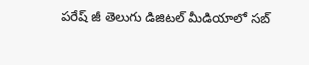పరేష్ జీ తెలుగు డిజిటల్ మీడియాలో సబ్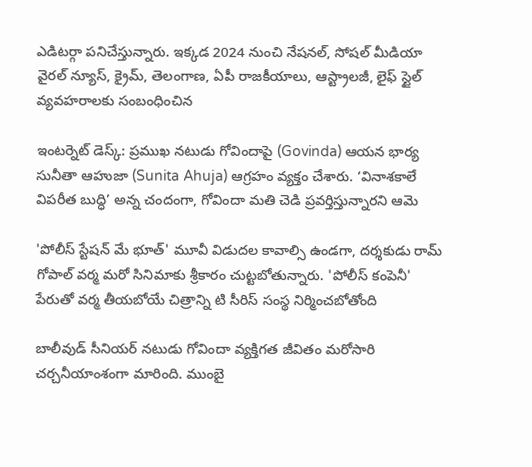ఎడిటర్గా పనిచేస్తున్నారు. ఇక్కడ 2024 నుంచి నేషనల్, సోషల్ మీడియా వైరల్ న్యూస్, క్రైమ్, తెలంగాణ, ఏపీ రాజకీయాలు, ఆస్ట్రాలజీ, లైఫ్ స్టైల్ వ్యవహరాలకు సంబంధించిన

ఇంటర్నెట్ డెస్క్: ప్రముఖ నటుడు గోవిందాపై (Govinda) ఆయన భార్య సునీతా ఆహుజా (Sunita Ahuja) ఆగ్రహం వ్యక్తం చేశారు. ‘వినాశకాలే విపరీత బుద్ధి’ అన్న చందంగా, గోవిందా మతి చెడి ప్రవర్తిస్తున్నారని ఆమె

'పోలీస్ స్టేషన్ మే భూత్' మూవీ విడుదల కావాల్సి ఉండగా, దర్శకుడు రామ్ గోపాల్ వర్మ మరో సినిమాకు శ్రీకారం చుట్టబోతున్నారు. 'పోలీస్ కంపెనీ' పేరుతో వర్మ తీయబోయే చిత్రాన్ని టి సీరిస్ సంస్థ నిర్మించబోతోంది

బాలీవుడ్ సీనియర్ నటుడు గోవిందా వ్యక్తిగత జీవితం మరోసారి చర్చనీయాంశంగా మారింది. ముంబై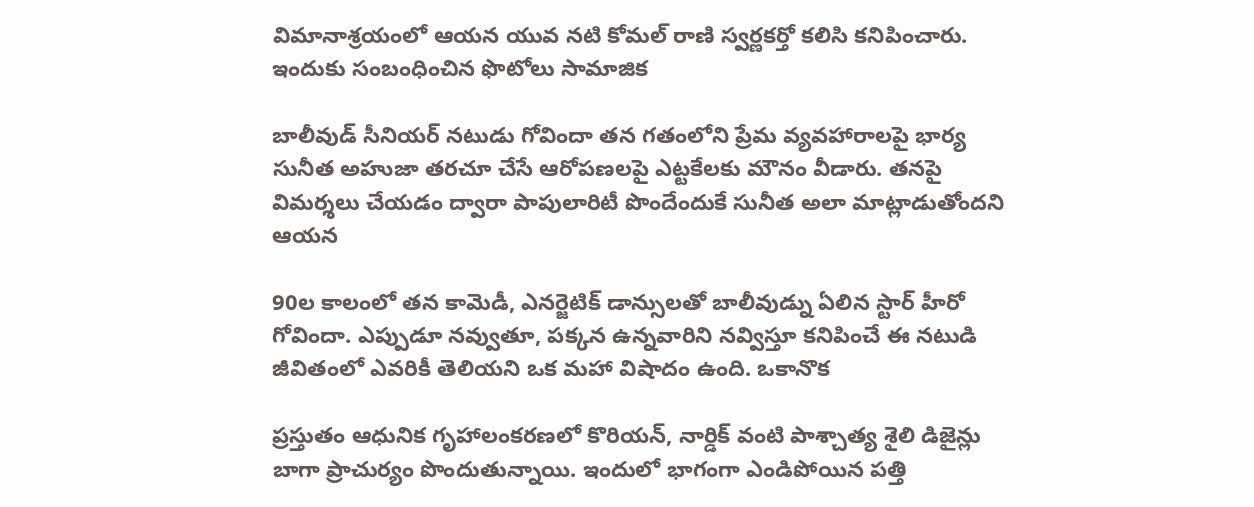విమానాశ్రయంలో ఆయన యువ నటి కోమల్ రాణి స్వర్ణకర్తో కలిసి కనిపించారు. ఇందుకు సంబంధించిన ఫొటోలు సామాజిక

బాలీవుడ్ సీనియర్ నటుడు గోవిందా తన గతంలోని ప్రేమ వ్యవహారాలపై భార్య సునీత అహుజా తరచూ చేసే ఆరోపణలపై ఎట్టకేలకు మౌనం వీడారు. తనపై విమర్శలు చేయడం ద్వారా పాపులారిటీ పొందేందుకే సునీత అలా మాట్లాడుతోందని ఆయన

90ల కాలంలో తన కామెడీ, ఎనర్జెటిక్ డాన్సులతో బాలీవుడ్ను ఏలిన స్టార్ హీరో గోవిందా. ఎప్పుడూ నవ్వుతూ, పక్కన ఉన్నవారిని నవ్విస్తూ కనిపించే ఈ నటుడి జీవితంలో ఎవరికీ తెలియని ఒక మహా విషాదం ఉంది. ఒకానొక

ప్రస్తుతం ఆధునిక గృహాలంకరణలో కొరియన్, నార్డిక్ వంటి పాశ్చాత్య శైలి డిజైన్లు బాగా ప్రాచుర్యం పొందుతున్నాయి. ఇందులో భాగంగా ఎండిపోయిన పత్తి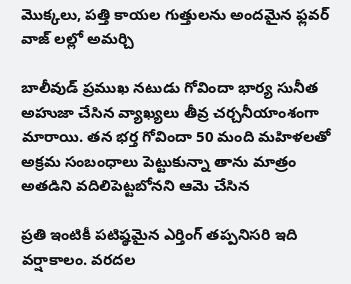మొక్కలు, పత్తి కాయల గుత్తులను అందమైన ఫ్లవర్ వాజ్ లల్లో అమర్చి

బాలీవుడ్ ప్రముఖ నటుడు గోవిందా భార్య సునీత అహుజా చేసిన వ్యాఖ్యలు తీవ్ర చర్చనీయాంశంగా మారాయి. తన భర్త గోవిందా 50 మంది మహిళలతో అక్రమ సంబంధాలు పెట్టుకున్నా తాను మాత్రం అతడిని వదిలిపెట్టబోనని ఆమె చేసిన

ప్రతి ఇంటికీ పటిష్ఠమైన ఎర్తింగ్ తప్పనిసరి ఇది వర్షాకాలం. వరదల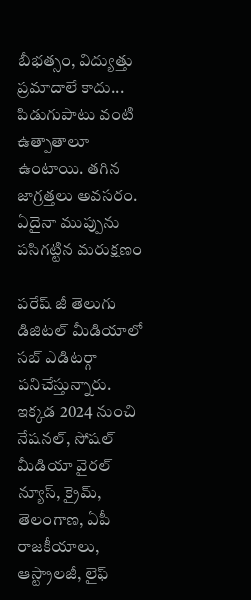బీభత్సం, విద్యుత్తు ప్రమాదాలే కాదు... పిడుగుపాటు వంటి ఉత్పాతాలూ ఉంటాయి. తగిన జాగ్రత్తలు అవసరం. ఏదైనా ముప్పును పసిగట్టిన మరుక్షణం

పరేష్ జీ తెలుగు డిజిటల్ మీడియాలో సబ్ ఎడిటర్గా పనిచేస్తున్నారు. ఇక్కడ 2024 నుంచి నేషనల్, సోషల్ మీడియా వైరల్ న్యూస్, క్రైమ్, తెలంగాణ, ఏపీ రాజకీయాలు, ఆస్ట్రాలజీ, లైఫ్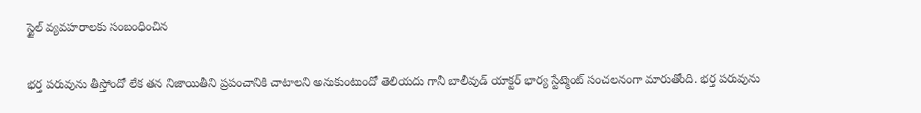స్టైల్ వ్యవహరాలకు సంబంధించిన

భర్త పరువును తీస్తోందో లేక తన నిజాయితీని ప్రపంచానికి చాటాలని అనుకుంటుందో తెలియదు గానీ బాలీవుడ్ యాక్టర్ భార్య స్టేట్మెంట్ సంచలనంగా మారుతోంది. భర్త పరువును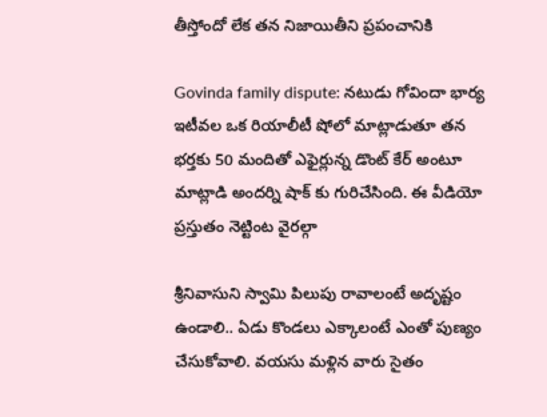తీస్తోందో లేక తన నిజాయితీని ప్రపంచానికి

Govinda family dispute: నటుడు గోవిందా భార్య ఇటీవల ఒక రియాలీటీ షోలో మాట్లాడుతూ తన భర్తకు 50 మందితో ఎఫైర్లున్న డొంట్ కేర్ అంటూ మాట్లాడి అందర్ని షాక్ కు గురిచేసింది. ఈ వీడియో ప్రస్తుతం నెట్టింట వైరల్గా

శ్రీనివాసుని స్వామి పిలుపు రావాలంటే అదృష్టం ఉండాలి.. ఏడు కొండలు ఎక్కాలంటే ఎంతో పుణ్యం చేసుకోవాలి. వయసు మళ్లిన వారు సైతం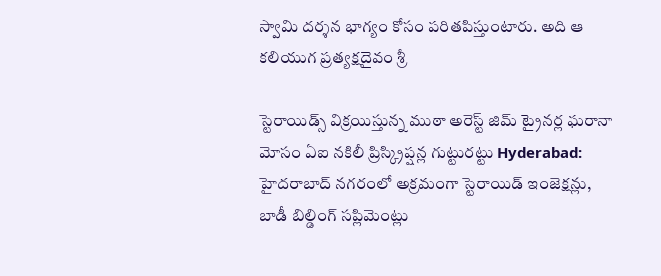స్వామి దర్శన భాగ్యం కోసం పరితపిస్తుంటారు. అది ఆ కలియుగ ప్రత్యక్షదైవం శ్రీ

స్టెరాయిడ్స్ విక్రయిస్తున్న ముఠా అరెస్ట్ జిమ్ ట్రైనర్ల ఘరానా మోసం ఏఐ నకిలీ ప్రిస్క్రిప్షన్ల గుట్టురట్టు Hyderabad: హైదరాబాద్ నగరంలో అక్రమంగా స్టెరాయిడ్ ఇంజెక్షన్లు, బాడీ బిల్డింగ్ సప్లిమెంట్లు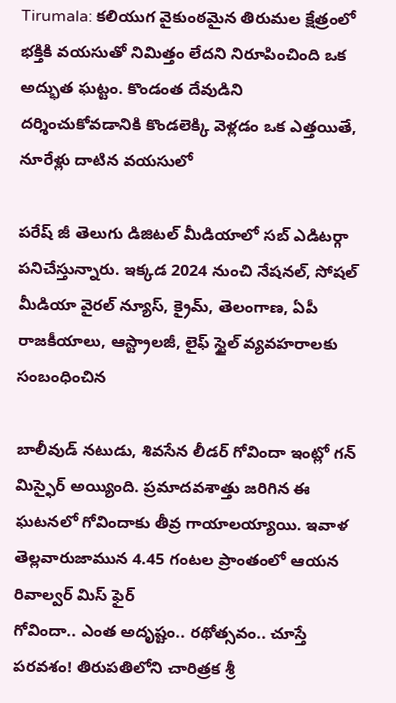Tirumala: కలియుగ వైకుంఠమైన తిరుమల క్షేత్రంలో భక్తికి వయసుతో నిమిత్తం లేదని నిరూపించింది ఒక అద్భుత ఘట్టం. కొండంత దేవుడిని దర్శించుకోవడానికి కొండలెక్కి వెళ్లడం ఒక ఎత్తయితే, నూరేళ్లు దాటిన వయసులో

పరేష్ జీ తెలుగు డిజిటల్ మీడియాలో సబ్ ఎడిటర్గా పనిచేస్తున్నారు. ఇక్కడ 2024 నుంచి నేషనల్, సోషల్ మీడియా వైరల్ న్యూస్, క్రైమ్, తెలంగాణ, ఏపీ రాజకీయాలు, ఆస్ట్రాలజీ, లైఫ్ స్టైల్ వ్యవహరాలకు సంబంధించిన

బాలీవుడ్ నటుడు, శివసేన లీడర్ గోవిందా ఇంట్లో గన్ మిస్ఫైర్ అయ్యింది. ప్రమాదవశాత్తు జరిగిన ఈ ఘటనలో గోవిందాకు తీవ్ర గాయాలయ్యాయి. ఇవాళ తెల్లవారుజామున 4.45 గంటల ప్రాంతంలో ఆయన రివాల్వర్ మిస్ ఫైర్
గోవిందా.. ఎంత అదృష్టం.. రథోత్సవం.. చూస్తే పరవశం! తిరుపతిలోని చారిత్రక శ్రీ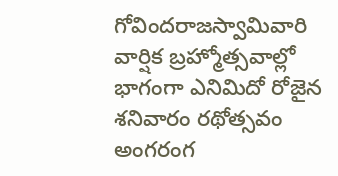గోవిందరాజస్వామివారి వార్షిక బ్రహ్మోత్సవాల్లో భాగంగా ఎనిమిదో రోజైన శనివారం రథోత్సవం అంగరంగ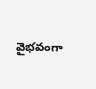వైభవంగా